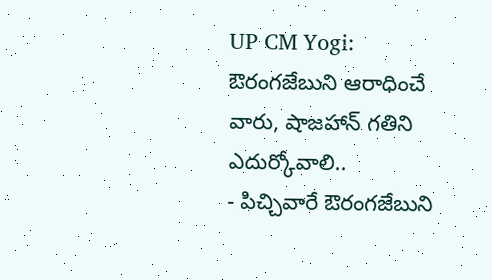UP CM Yogi: ఔరంగజేబుని ఆరాధించే వారు, షాజహాన్ గతిని ఎదుర్కోవాలి..
- పిచ్చివారే ఔరంగజేబుని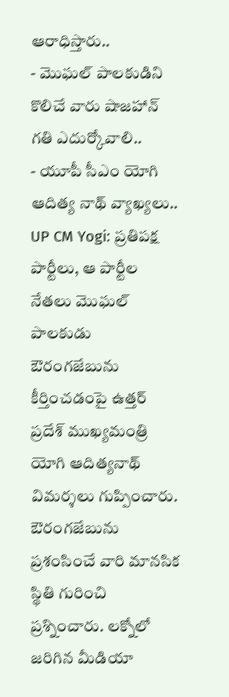ఆరాధిస్తారు..
- మొఘల్ పాలకుడిని కొలిచే వారు షాజహాన్ గతి ఎదుర్కోవాలి..
- యూపీ సీఎం యోగి ఆదిత్య నాథ్ వ్యాఖ్యలు..
UP CM Yogi: ప్రతిపక్ష పార్టీలు, ఆ పార్టీల నేతలు మొఘల్ పాలకుడు ఔరంగజేబును కీర్తించడంపై ఉత్తర్ ప్రదేశ్ ముఖ్యమంత్రి యోగి ఆదిత్యనాథ్ విమర్శలు గుప్పించారు. ఔరంగజేబును ప్రశంసించే వారి మానసిక స్థితి గురించి ప్రశ్నించారు. లక్నోలో జరిగిన మీడియా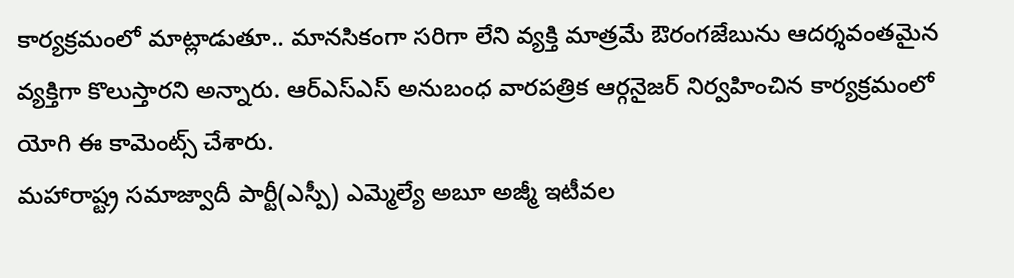కార్యక్రమంలో మాట్లాడుతూ.. మానసికంగా సరిగా లేని వ్యక్తి మాత్రమే ఔరంగజేబును ఆదర్శవంతమైన వ్యక్తిగా కొలుస్తారని అన్నారు. ఆర్ఎస్ఎస్ అనుబంధ వారపత్రిక ఆర్గనైజర్ నిర్వహించిన కార్యక్రమంలో యోగి ఈ కామెంట్స్ చేశారు.
మహారాష్ట్ర సమాజ్వాదీ పార్టీ(ఎస్పీ) ఎమ్మెల్యే అబూ అజ్మీ ఇటీవల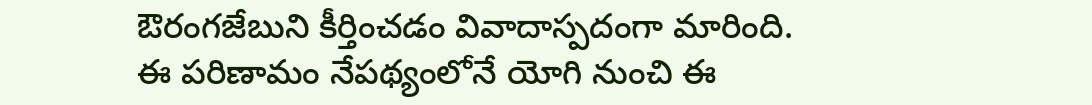ఔరంగజేబుని కీర్తించడం వివాదాస్పదంగా మారింది. ఈ పరిణామం నేపథ్యంలోనే యోగి నుంచి ఈ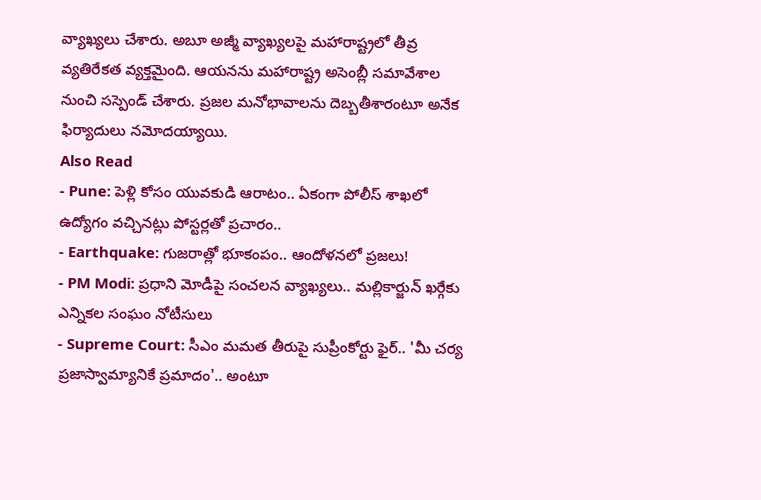వ్యాఖ్యలు చేశారు. అబూ అజ్మీ వ్యాఖ్యలపై మహారాష్ట్రలో తీవ్ర వ్యతిరేకత వ్యక్తమైంది. ఆయనను మహారాష్ట్ర అసెంబ్లీ సమావేశాల నుంచి సస్పెండ్ చేశారు. ప్రజల మనోభావాలను దెబ్బతీశారంటూ అనేక ఫిర్యాదులు నమోదయ్యాయి.
Also Read
- Pune: పెళ్లి కోసం యువకుడి ఆరాటం.. ఏకంగా పోలీస్ శాఖలో ఉద్యోగం వచ్చినట్లు పోస్టర్లతో ప్రచారం..
- Earthquake: గుజరాత్లో భూకంపం.. ఆందోళనలో ప్రజలు!
- PM Modi: ప్రధాని మోడీపై సంచలన వ్యాఖ్యలు.. మల్లికార్జున్ ఖర్గేకు ఎన్నికల సంఘం నోటీసులు
- Supreme Court: సీఎం మమత తీరుపై సుప్రీంకోర్టు ఫైర్.. 'మీ చర్య ప్రజాస్వామ్యానికే ప్రమాదం'.. అంటూ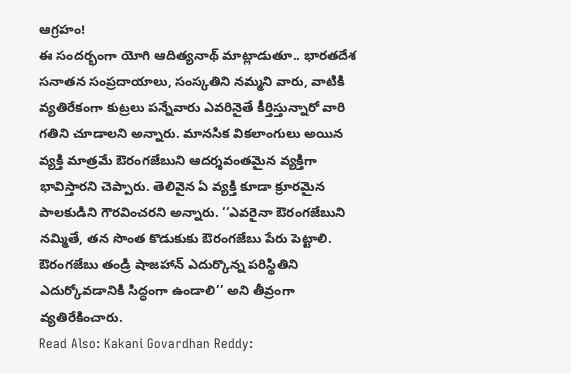ఆగ్రహం!
ఈ సందర్భంగా యోగి ఆదిత్యనాథ్ మాట్లాడుతూ.. భారతదేశ సనాతన సంప్రదాయాలు, సంస్కతిని నమ్మని వారు, వాటికి వ్యతిరేకంగా కుట్రలు పన్నేవారు ఎవరినైతే కీర్తిస్తున్నారో వారి గతిని చూడాలని అన్నారు. మానసిక వికలాంగులు అయిన వ్యక్తి మాత్రమే ఔరంగజేబుని ఆదర్శవంతమైన వ్యక్తిగా భావిస్తారని చెప్పారు. తెలివైన ఏ వ్యక్తి కూడా క్రూరమైన పాలకుడిని గౌరవించరని అన్నారు. ‘‘ఎవరైనా ఔరంగజేబుని నమ్మితే, తన సొంత కొడుకుకు ఔరంగజేబు పేరు పెట్టాలి. ఔరంగజేబు తండ్రి షాజహాన్ ఎదుర్కొన్న పరిస్థితిని ఎదుర్కోవడానికి సిద్ధంగా ఉండాలి’’ అని తీవ్రంగా వ్యతిరేకించారు.
Read Also: Kakani Govardhan Reddy: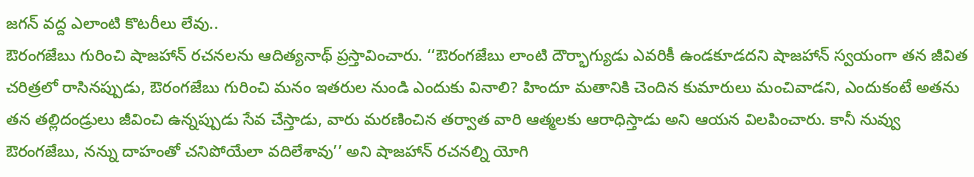జగన్ వద్ద ఎలాంటి కొటరీలు లేవు..
ఔరంగజేబు గురించి షాజహాన్ రచనలను ఆదిత్యనాథ్ ప్రస్తావించారు. ‘‘ఔరంగజేబు లాంటి దౌర్భాగ్యుడు ఎవరికీ ఉండకూడదని షాజహాన్ స్వయంగా తన జీవిత చరిత్రలో రాసినప్పుడు, ఔరంగజేబు గురించి మనం ఇతరుల నుండి ఎందుకు వినాలి? హిందూ మతానికి చెందిన కుమారులు మంచివాడని, ఎందుకంటే అతను తన తల్లిదండ్రులు జీవించి ఉన్నప్పుడు సేవ చేస్తాడు, వారు మరణించిన తర్వాత వారి ఆత్మలకు ఆరాధిస్తాడు అని ఆయన విలపించారు. కానీ నువ్వు ఔరంగజేబు, నన్ను దాహంతో చనిపోయేలా వదిలేశావు’’ అని షాజహాన్ రచనల్ని యోగి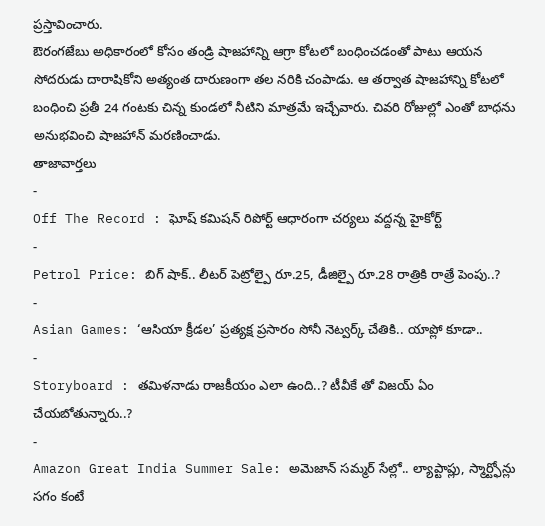ప్రస్తావించారు.
ఔరంగజేబు అధికారంలో కోసం తండ్రి షాజహాన్ని ఆగ్రా కోటలో బంధించడంతో పాటు ఆయన సోదరుడు దారాషికోని అత్యంత దారుణంగా తల నరికి చంపాడు. ఆ తర్వాత షాజహాన్ని కోటలో బంధించి ప్రతీ 24 గంటకు చిన్న కుండలో నీటిని మాత్రమే ఇచ్చేవారు. చివరి రోజుల్లో ఎంతో బాధను అనుభవించి షాజహాన్ మరణించాడు.
తాజావార్తలు
-
Off The Record : ఘోష్ కమిషన్ రిపోర్ట్ ఆధారంగా చర్యలు వద్దన్న హైకోర్ట్
-
Petrol Price: బిగ్ షాక్.. లీటర్ పెట్రోల్పై రూ.25, డీజిల్పై రూ.28 రాత్రికి రాత్రే పెంపు..?
-
Asian Games: ‘ఆసియా క్రీడల’ ప్రత్యక్ష ప్రసారం సోనీ నెట్వర్క్ చేతికి.. యాప్లో కూడా..
-
Storyboard : తమిళనాడు రాజకీయం ఎలా ఉంది..? టీవీకే తో విజయ్ ఏం చేయబోతున్నారు..?
-
Amazon Great India Summer Sale: అమెజాన్ సమ్మర్ సేల్లో.. ల్యాప్టాప్లు, స్మార్ట్ఫోన్లు సగం కంటే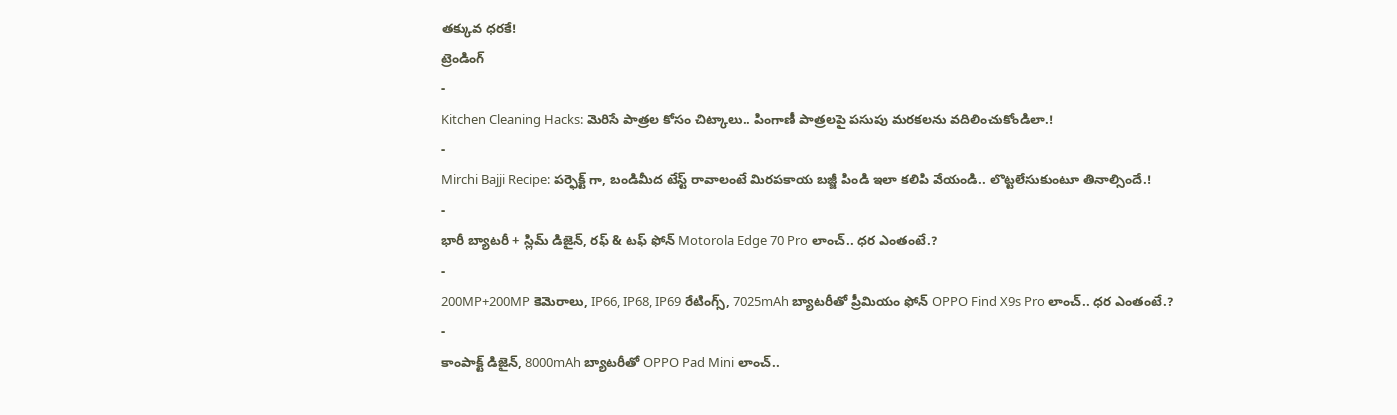తక్కువ ధరకే!
ట్రెండింగ్
-
Kitchen Cleaning Hacks: మెరిసే పాత్రల కోసం చిట్కాలు.. పింగాణీ పాత్రలపై పసుపు మరకలను వదిలించుకోండిలా.!
-
Mirchi Bajji Recipe: పర్ఫెక్ట్ గా, బండిమీద టేస్ట్ రావాలంటే మిరపకాయ బజ్జీ పిండి ఇలా కలిపి వేయండి.. లొట్టలేసుకుంటూ తినాల్సిందే.!
-
భారీ బ్యాటరీ + స్లిమ్ డిజైన్, రఫ్ & టఫ్ ఫోన్ Motorola Edge 70 Pro లాంచ్.. ధర ఎంతంటే.?
-
200MP+200MP కెమెరాలు, IP66, IP68, IP69 రేటింగ్స్, 7025mAh బ్యాటరీతో ప్రీమియం ఫోన్ OPPO Find X9s Pro లాంచ్.. ధర ఎంతంటే.?
-
కాంపాక్ట్ డిజైన్, 8000mAh బ్యాటరీతో OPPO Pad Mini లాంచ్..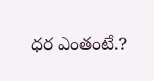ధర ఎంతంటే.?